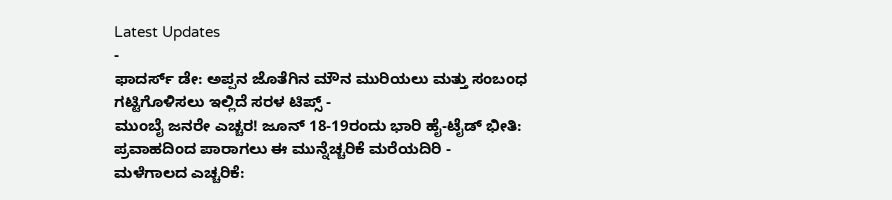Latest Updates
-
ಫಾದರ್ಸ್ ಡೇ: ಅಪ್ಪನ ಜೊತೆಗಿನ ಮೌನ ಮುರಿಯಲು ಮತ್ತು ಸಂಬಂಧ ಗಟ್ಟಿಗೊಳಿಸಲು ಇಲ್ಲಿದೆ ಸರಳ ಟಿಪ್ಸ್ -
ಮುಂಬೈ ಜನರೇ ಎಚ್ಚರ! ಜೂನ್ 18-19ರಂದು ಭಾರಿ ಹೈ-ಟೈಡ್ ಭೀತಿ: ಪ್ರವಾಹದಿಂದ ಪಾರಾಗಲು ಈ ಮುನ್ನೆಚ್ಚರಿಕೆ ಮರೆಯದಿರಿ -
ಮಳೆಗಾಲದ ಎಚ್ಚರಿಕೆ: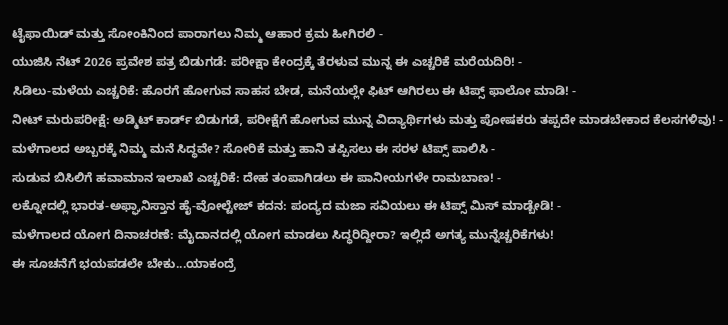ಟೈಫಾಯಿಡ್ ಮತ್ತು ಸೋಂಕಿನಿಂದ ಪಾರಾಗಲು ನಿಮ್ಮ ಆಹಾರ ಕ್ರಮ ಹೀಗಿರಲಿ -
ಯುಜಿಸಿ ನೆಟ್ 2026 ಪ್ರವೇಶ ಪತ್ರ ಬಿಡುಗಡೆ: ಪರೀಕ್ಷಾ ಕೇಂದ್ರಕ್ಕೆ ತೆರಳುವ ಮುನ್ನ ಈ ಎಚ್ಚರಿಕೆ ಮರೆಯದಿರಿ! -
ಸಿಡಿಲು-ಮಳೆಯ ಎಚ್ಚರಿಕೆ: ಹೊರಗೆ ಹೋಗುವ ಸಾಹಸ ಬೇಡ, ಮನೆಯಲ್ಲೇ ಫಿಟ್ ಆಗಿರಲು ಈ ಟಿಪ್ಸ್ ಫಾಲೋ ಮಾಡಿ! -
ನೀಟ್ ಮರುಪರೀಕ್ಷೆ: ಅಡ್ಮಿಟ್ ಕಾರ್ಡ್ ಬಿಡುಗಡೆ, ಪರೀಕ್ಷೆಗೆ ಹೋಗುವ ಮುನ್ನ ವಿದ್ಯಾರ್ಥಿಗಳು ಮತ್ತು ಪೋಷಕರು ತಪ್ಪದೇ ಮಾಡಬೇಕಾದ ಕೆಲಸಗಳಿವು! -
ಮಳೆಗಾಲದ ಅಬ್ಬರಕ್ಕೆ ನಿಮ್ಮ ಮನೆ ಸಿದ್ಧವೇ? ಸೋರಿಕೆ ಮತ್ತು ಹಾನಿ ತಪ್ಪಿಸಲು ಈ ಸರಳ ಟಿಪ್ಸ್ ಪಾಲಿಸಿ -
ಸುಡುವ ಬಿಸಿಲಿಗೆ ಹವಾಮಾನ ಇಲಾಖೆ ಎಚ್ಚರಿಕೆ: ದೇಹ ತಂಪಾಗಿಡಲು ಈ ಪಾನೀಯಗಳೇ ರಾಮಬಾಣ! -
ಲಕ್ನೋದಲ್ಲಿ ಭಾರತ-ಅಫ್ಘಾನಿಸ್ತಾನ ಹೈ-ವೋಲ್ಟೇಜ್ ಕದನ: ಪಂದ್ಯದ ಮಜಾ ಸವಿಯಲು ಈ ಟಿಪ್ಸ್ ಮಿಸ್ ಮಾಡ್ಬೇಡಿ! -
ಮಳೆಗಾಲದ ಯೋಗ ದಿನಾಚರಣೆ: ಮೈದಾನದಲ್ಲಿ ಯೋಗ ಮಾಡಲು ಸಿದ್ಧರಿದ್ದೀರಾ? ಇಲ್ಲಿದೆ ಅಗತ್ಯ ಮುನ್ನೆಚ್ಚರಿಕೆಗಳು!
ಈ ಸೂಚನೆಗೆ ಭಯಪಡಲೇ ಬೇಕು...ಯಾಕಂದ್ರೆ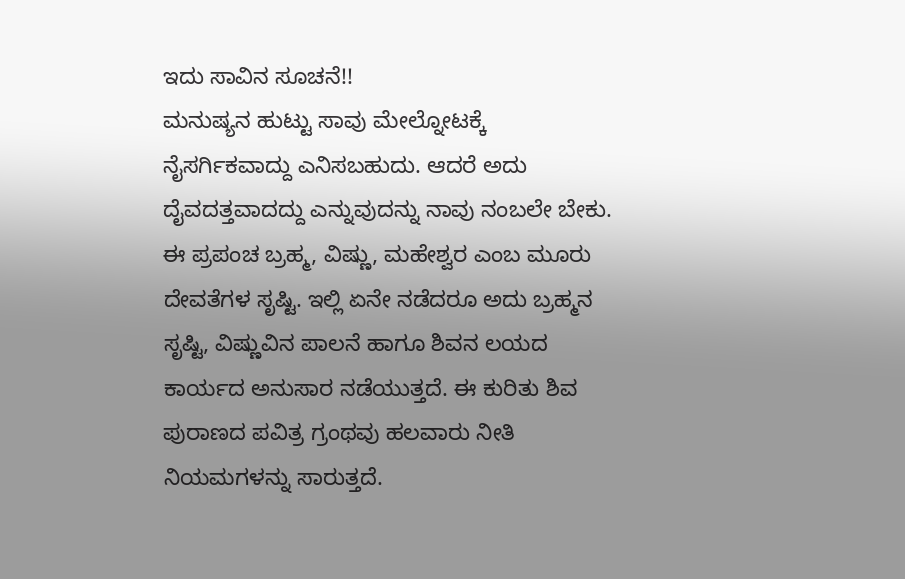ಇದು ಸಾವಿನ ಸೂಚನೆ!!
ಮನುಷ್ಯನ ಹುಟ್ಟು ಸಾವು ಮೇಲ್ನೋಟಕ್ಕೆ ನೈಸರ್ಗಿಕವಾದ್ದು ಎನಿಸಬಹುದು. ಆದರೆ ಅದು ದೈವದತ್ತವಾದದ್ದು ಎನ್ನುವುದನ್ನು ನಾವು ನಂಬಲೇ ಬೇಕು. ಈ ಪ್ರಪಂಚ ಬ್ರಹ್ಮ, ವಿಷ್ಣು, ಮಹೇಶ್ವರ ಎಂಬ ಮೂರು ದೇವತೆಗಳ ಸೃಷ್ಟಿ. ಇಲ್ಲಿ ಏನೇ ನಡೆದರೂ ಅದು ಬ್ರಹ್ಮನ ಸೃಷ್ಟಿ, ವಿಷ್ಣುವಿನ ಪಾಲನೆ ಹಾಗೂ ಶಿವನ ಲಯದ ಕಾರ್ಯದ ಅನುಸಾರ ನಡೆಯುತ್ತದೆ. ಈ ಕುರಿತು ಶಿವ ಪುರಾಣದ ಪವಿತ್ರ ಗ್ರಂಥವು ಹಲವಾರು ನೀತಿ ನಿಯಮಗಳನ್ನು ಸಾರುತ್ತದೆ.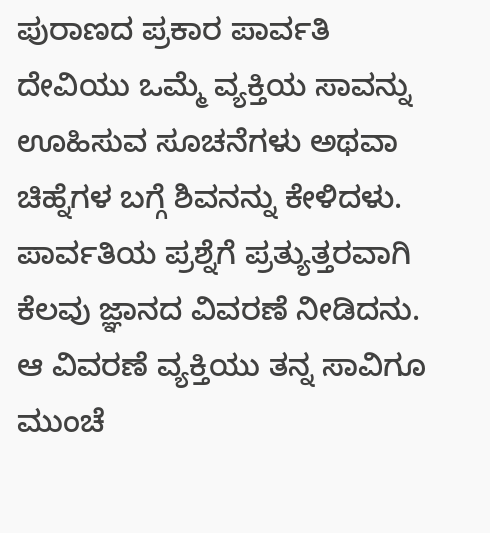ಪುರಾಣದ ಪ್ರಕಾರ ಪಾರ್ವತಿ ದೇವಿಯು ಒಮ್ಮೆ ವ್ಯಕ್ತಿಯ ಸಾವನ್ನು ಊಹಿಸುವ ಸೂಚನೆಗಳು ಅಥವಾ ಚಿಹ್ನೆಗಳ ಬಗ್ಗೆ ಶಿವನನ್ನು ಕೇಳಿದಳು. ಪಾರ್ವತಿಯ ಪ್ರಶ್ನೆಗೆ ಪ್ರತ್ಯುತ್ತರವಾಗಿ ಕೆಲವು ಜ್ಞಾನದ ವಿವರಣೆ ನೀಡಿದನು. ಆ ವಿವರಣೆ ವ್ಯಕ್ತಿಯು ತನ್ನ ಸಾವಿಗೂ ಮುಂಚೆ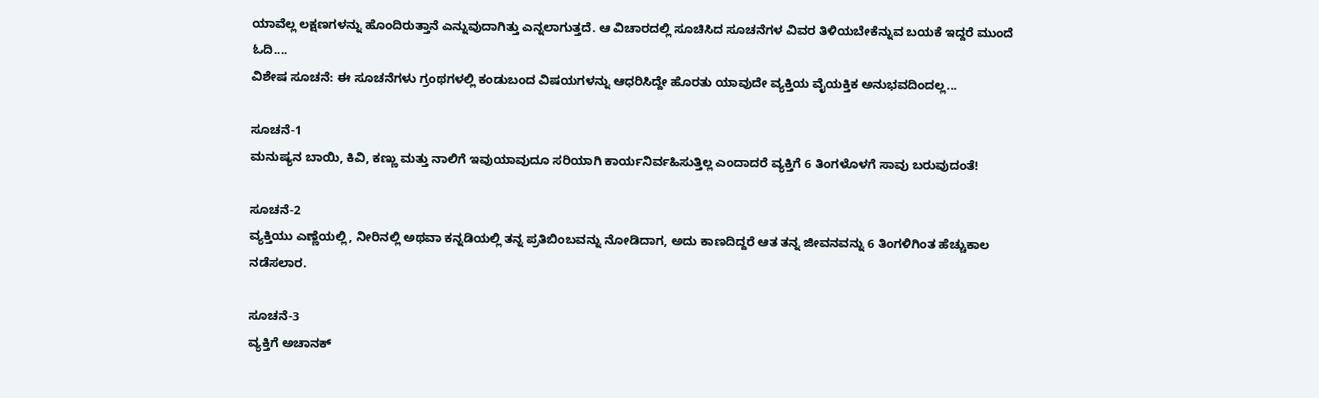ಯಾವೆಲ್ಲ ಲಕ್ಷಣಗಳನ್ನು ಹೊಂದಿರುತ್ತಾನೆ ಎನ್ನುವುದಾಗಿತ್ತು ಎನ್ನಲಾಗುತ್ತದೆ. ಆ ವಿಚಾರದಲ್ಲಿ ಸೂಚಿಸಿದ ಸೂಚನೆಗಳ ವಿವರ ತಿಳಿಯಬೇಕೆನ್ನುವ ಬಯಕೆ ಇದ್ದರೆ ಮುಂದೆ ಓದಿ....
ವಿಶೇಷ ಸೂಚನೆ: ಈ ಸೂಚನೆಗಳು ಗ್ರಂಥಗಳಲ್ಲಿ ಕಂಡುಬಂದ ವಿಷಯಗಳನ್ನು ಆಧರಿಸಿದ್ದೇ ಹೊರತು ಯಾವುದೇ ವ್ಯಕ್ತಿಯ ವೈಯಕ್ತಿಕ ಅನುಭವದಿಂದಲ್ಲ...

ಸೂಚನೆ-1
ಮನುಷ್ಯನ ಬಾಯಿ, ಕಿವಿ, ಕಣ್ಣು ಮತ್ತು ನಾಲಿಗೆ ಇವುಯಾವುದೂ ಸರಿಯಾಗಿ ಕಾರ್ಯನಿರ್ವಹಿಸುತ್ತಿಲ್ಲ ಎಂದಾದರೆ ವ್ಯಕ್ತಿಗೆ 6 ತಿಂಗಳೊಳಗೆ ಸಾವು ಬರುವುದಂತೆ!

ಸೂಚನೆ-2
ವ್ಯಕ್ತಿಯು ಎಣ್ಣೆಯಲ್ಲಿ, ನೀರಿನಲ್ಲಿ ಅಥವಾ ಕನ್ನಡಿಯಲ್ಲಿ ತನ್ನ ಪ್ರತಿಬಿಂಬವನ್ನು ನೋಡಿದಾಗ, ಅದು ಕಾಣದಿದ್ದರೆ ಆತ ತನ್ನ ಜೀವನವನ್ನು 6 ತಿಂಗಳಿಗಿಂತ ಹೆಚ್ಚುಕಾಲ ನಡೆಸಲಾರ.

ಸೂಚನೆ-3
ವ್ಯಕ್ತಿಗೆ ಅಚಾನಕ್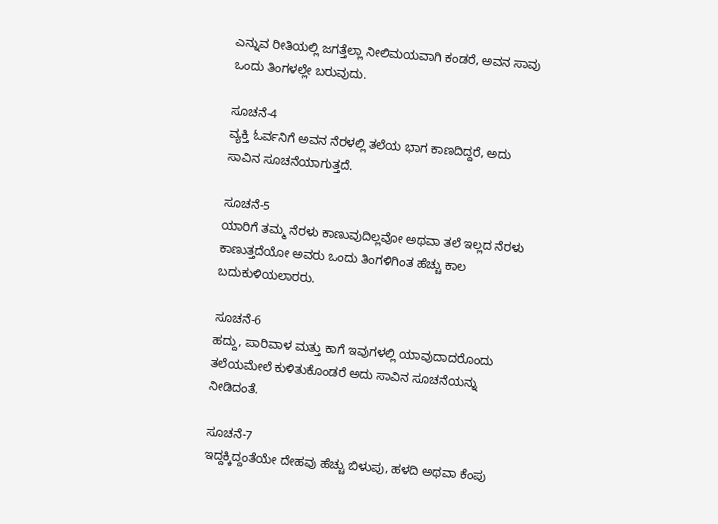ಎನ್ನುವ ರೀತಿಯಲ್ಲಿ ಜಗತ್ತೆಲ್ಲಾ ನೀಲಿಮಯವಾಗಿ ಕಂಡರೆ, ಅವನ ಸಾವು ಒಂದು ತಿಂಗಳಲ್ಲೇ ಬರುವುದು.

ಸೂಚನೆ-4
ವ್ಯಕ್ತಿ ಓರ್ವನಿಗೆ ಅವನ ನೆರಳಲ್ಲಿ ತಲೆಯ ಭಾಗ ಕಾಣದಿದ್ದರೆ, ಅದು ಸಾವಿನ ಸೂಚನೆಯಾಗುತ್ತದೆ.

ಸೂಚನೆ-5
ಯಾರಿಗೆ ತಮ್ಮ ನೆರಳು ಕಾಣುವುದಿಲ್ಲವೋ ಅಥವಾ ತಲೆ ಇಲ್ಲದ ನೆರಳು ಕಾಣುತ್ತದೆಯೋ ಅವರು ಒಂದು ತಿಂಗಳಿಗಿಂತ ಹೆಚ್ಚು ಕಾಲ ಬದುಕುಳಿಯಲಾರರು.

ಸೂಚನೆ-6
ಹದ್ದು, ಪಾರಿವಾಳ ಮತ್ತು ಕಾಗೆ ಇವುಗಳಲ್ಲಿ ಯಾವುದಾದರೊಂದು ತಲೆಯಮೇಲೆ ಕುಳಿತುಕೊಂಡರೆ ಅದು ಸಾವಿನ ಸೂಚನೆಯನ್ನು ನೀಡಿದಂತೆ.

ಸೂಚನೆ-7
ಇದ್ದಕ್ಕಿದ್ದಂತೆಯೇ ದೇಹವು ಹೆಚ್ಚು ಬಿಳುಪು, ಹಳದಿ ಅಥವಾ ಕೆಂಪು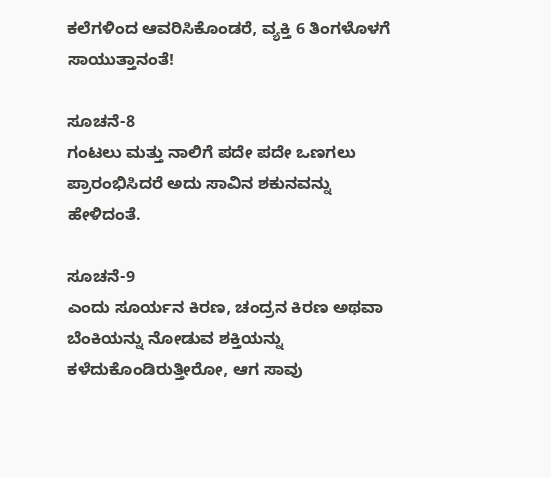ಕಲೆಗಳಿಂದ ಆವರಿಸಿಕೊಂಡರೆ, ವ್ಯಕ್ತಿ 6 ತಿಂಗಳೊಳಗೆ ಸಾಯುತ್ತಾನಂತೆ!

ಸೂಚನೆ-8
ಗಂಟಲು ಮತ್ತು ನಾಲಿಗೆ ಪದೇ ಪದೇ ಒಣಗಲು ಪ್ರಾರಂಭಿಸಿದರೆ ಅದು ಸಾವಿನ ಶಕುನವನ್ನು ಹೇಳಿದಂತೆ.

ಸೂಚನೆ-9
ಎಂದು ಸೂರ್ಯನ ಕಿರಣ, ಚಂದ್ರನ ಕಿರಣ ಅಥವಾ ಬೆಂಕಿಯನ್ನು ನೋಡುವ ಶಕ್ತಿಯನ್ನು ಕಳೆದುಕೊಂಡಿರುತ್ತೀರೋ, ಆಗ ಸಾವು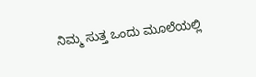ನಿಮ್ಮ ಸುತ್ತ ಒಂದು ಮೂಲೆಯಲ್ಲಿ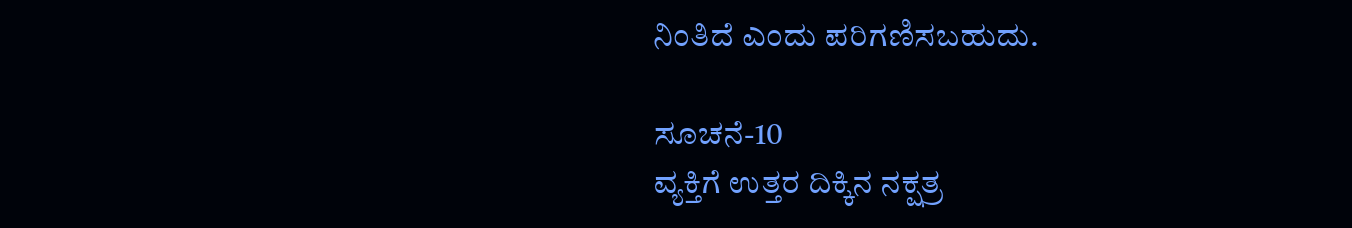ನಿಂತಿದೆ ಎಂದು ಪರಿಗಣಿಸಬಹುದು.

ಸೂಚನೆ-10
ವ್ಯಕ್ತಿಗೆ ಉತ್ತರ ದಿಕ್ಕಿನ ನಕ್ಷತ್ರ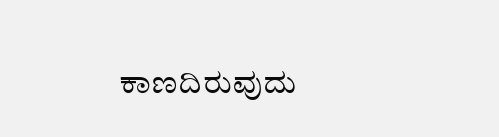ಕಾಣದಿರುವುದು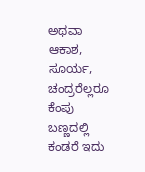ಅಥವಾ ಆಕಾಶ, ಸೂರ್ಯ, ಚಂದ್ರರೆಲ್ಲರೂ ಕೆಂಪು ಬಣ್ಣದಲ್ಲಿ ಕಂಡರೆ ಇದು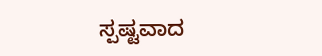ಸ್ಪಷ್ಟವಾದ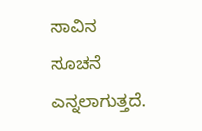ಸಾವಿನ ಸೂಚನೆ ಎನ್ನಲಾಗುತ್ತದೆ.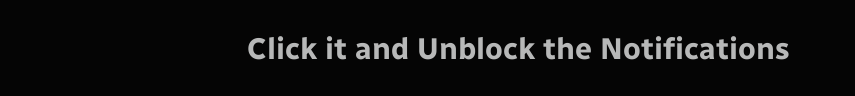Click it and Unblock the Notifications